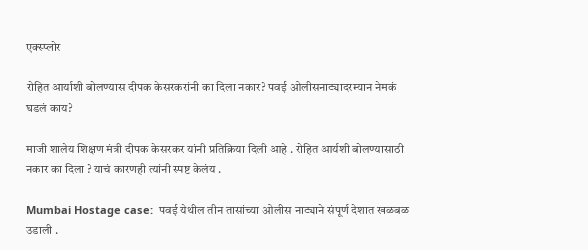एक्स्प्लोर

रोहित आर्याशी बोलण्यास दीपक केसरकरांनी का दिला नकार? पवई ओलीसनाट्यादरम्यान नेमकं घडलं काय?

माजी शालेय शिक्षण मंत्री दीपक केसरकर यांनी प्रतिक्रिया दिली आहे . रोहित आर्यशी बोलण्यासाठी नकार का दिला ? याचं कारणही त्यांनी स्पष्ट केलंय .

Mumbai Hostage case:  पवई येथील तीन तासांच्या ओलीस नाट्याने संपूर्ण देशात खळबळ उडाली .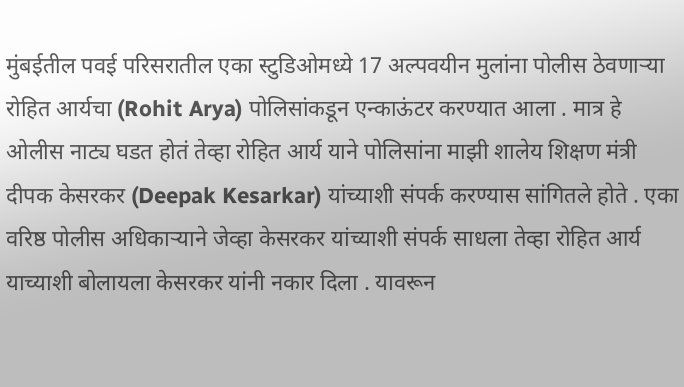मुंबईतील पवई परिसरातील एका स्टुडिओमध्ये 17 अल्पवयीन मुलांना पोलीस ठेवणाऱ्या रोहित आर्यचा (Rohit Arya) पोलिसांकडून एन्काऊंटर करण्यात आला . मात्र हे ओलीस नाट्य घडत होतं तेव्हा रोहित आर्य याने पोलिसांना माझी शालेय शिक्षण मंत्री दीपक केसरकर (Deepak Kesarkar) यांच्याशी संपर्क करण्यास सांगितले होते . एका वरिष्ठ पोलीस अधिकाऱ्याने जेव्हा केसरकर यांच्याशी संपर्क साधला तेव्हा रोहित आर्य याच्याशी बोलायला केसरकर यांनी नकार दिला . यावरून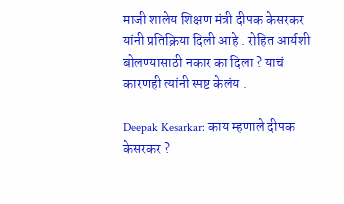माजी शालेय शिक्षण मंत्री दीपक केसरकर यांनी प्रतिक्रिया दिली आहे . रोहित आर्यशी बोलण्यासाठी नकार का दिला ? याचं कारणही त्यांनी स्पष्ट केलंय .

Deepak Kesarkar: काय म्हणाले दीपक केसरकर ?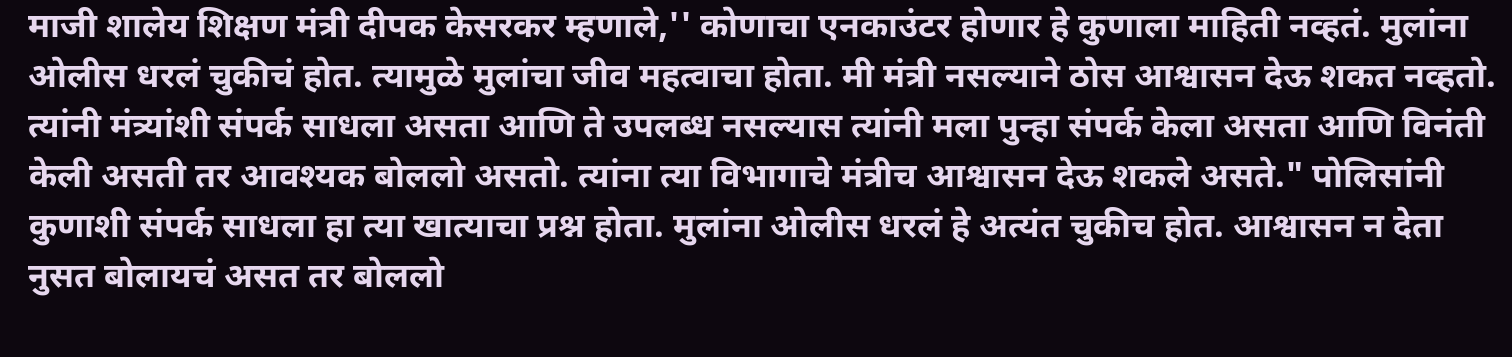माजी शालेय शिक्षण मंत्री दीपक केसरकर म्हणाले,'' कोणाचा एनकाउंटर होणार हे कुणाला माहिती नव्हतं. मुलांना ओलीस धरलं चुकीचं होत. त्यामुळे मुलांचा जीव महत्वाचा होता. मी मंत्री नसल्याने ठोस आश्वासन देऊ शकत नव्हतो. त्यांनी मंत्र्यांशी संपर्क साधला असता आणि ते उपलब्ध नसल्यास त्यांनी मला पुन्हा संपर्क केला असता आणि विनंती केली असती तर आवश्यक बोललो असतो. त्यांना त्या विभागाचे मंत्रीच आश्वासन देऊ शकले असते." पोलिसांनी कुणाशी संपर्क साधला हा त्या खात्याचा प्रश्न होता. मुलांना ओलीस धरलं हे अत्यंत चुकीच होत. आश्वासन न देता नुसत बोलायचं असत तर बोललो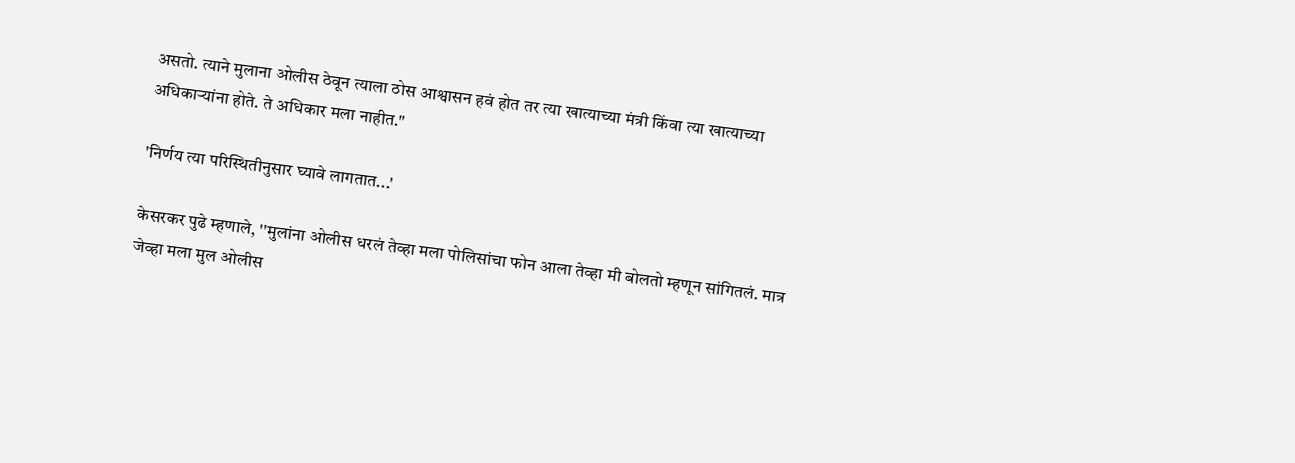असतो. त्याने मुलाना ओलीस ठेवून त्याला ठोस आश्वासन हवं होत तर त्या खात्याच्या मंत्री किंवा त्या खात्याच्या अधिकाऱ्यांना होते. ते अधिकार मला नाहीत."

'निर्णय त्या परिस्थितीनुसार घ्यावे लागतात...'

केसरकर पुढे म्हणाले, ''मुलांना ओलीस धरलं तेव्हा मला पोलिसांचा फोन आला तेव्हा मी बोलतो म्हणून सांगितलं. मात्र जेव्हा मला मुल ओलीस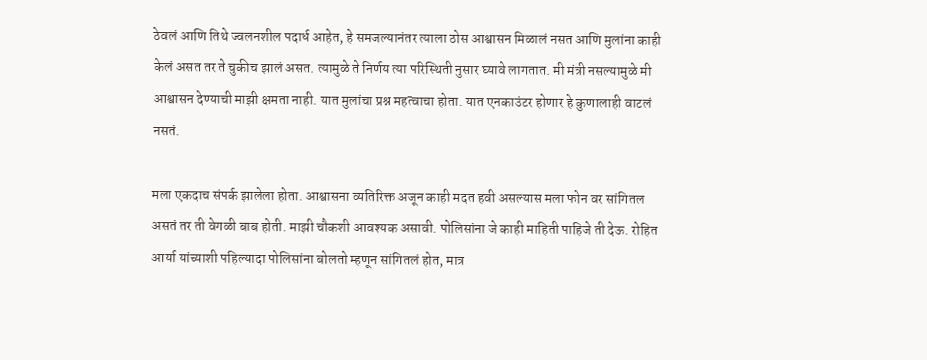ठेवलं आणि तिथे ज्वलनशील पदार्ध आहेत, हे समजल्यानंतर त्याला ठोस आश्वासन मिळालं नसत आणि मुलांना काही केलं असत तर ते चुकीच झालं असत. त्यामुळे ते निर्णय त्या परिस्थिती नुसार घ्यावे लागतात. मी मंत्री नसल्यामुळे मी आश्वासन देण्याची माझी क्षमता नाही. यात मुलांचा प्रश्न महत्वाचा होता. यात एनकाउंटर होणार हे कुणालाही वाटलं नसतं.

मला एकदाच संपर्क झालेला होता. आश्वासना व्यतिरिक्त अजून काही मदत हवी असल्यास मला फोन वर सांगितल असतं तर ती वेगळी बाब होती. माझी चौकशी आवश्यक असावी. पोलिसांना जे काही माहिती पाहिजे ती देऊ. रोहित आर्या यांच्याशी पहिल्यादा पोलिसांना बोलतो म्हणून सांगितलं होत, मात्र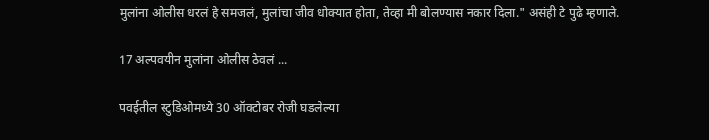मुलांना ओलीस धरलं हे समजलं, मुलांचा जीव धोक्यात होता, तेव्हा मी बोलण्यास नकार दिला." असंही टे पुढे म्हणाले.

17 अल्पवयीन मुलांना ओलीस ठेवलं ...

पवईतील स्टुडिओमध्ये 30 ऑक्टोबर रोजी घडलेल्या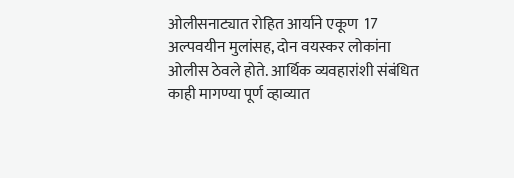ओलीसनाट्यात रोहित आर्याने एकूण  17 अल्पवयीन मुलांसह, दोन वयस्कर लोकांना ओलीस ठेवले होते. आर्थिक व्यवहारांशी संबंधित काही मागण्या पूर्ण व्हाव्यात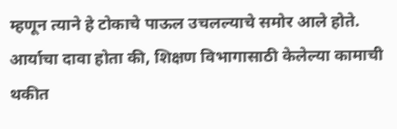म्हणून त्याने हे टोकाचे पाऊल उचलल्याचे समोर आले होते. आर्याचा दावा होता की, शिक्षण विभागासाठी केलेल्या कामाची थकीत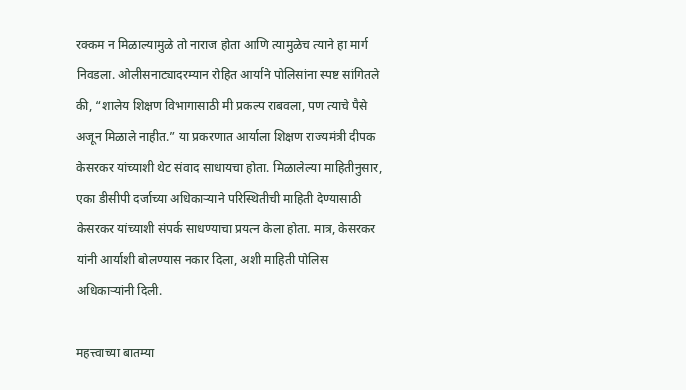रक्कम न मिळाल्यामुळे तो नाराज होता आणि त्यामुळेच त्याने हा मार्ग निवडला. ओलीसनाट्यादरम्यान रोहित आर्याने पोलिसांना स्पष्ट सांगितले की, “शालेय शिक्षण विभागासाठी मी प्रकल्प राबवला, पण त्याचे पैसे अजून मिळाले नाहीत.” या प्रकरणात आर्याला शिक्षण राज्यमंत्री दीपक केसरकर यांच्याशी थेट संवाद साधायचा होता. मिळालेल्या माहितीनुसार, एका डीसीपी दर्जाच्या अधिकाऱ्याने परिस्थितीची माहिती देण्यासाठी केसरकर यांच्याशी संपर्क साधण्याचा प्रयत्न केला होता. मात्र, केसरकर यांनी आर्याशी बोलण्यास नकार दिला, अशी माहिती पोलिस अधिकाऱ्यांनी दिली.

महत्त्वाच्या बातम्या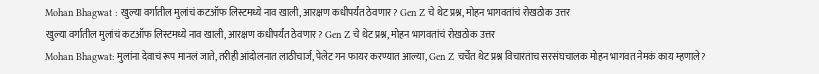Mohan Bhagwat : खुल्या वर्गातील मुलांचं कटऑफ लिस्टमध्ये नाव खाली, आरक्षण कधीपर्यंत ठेवणार? Gen Z चे थेट प्रश्न, मोहन भागवतांचं रोखठोक उत्तर
खुल्या वर्गातील मुलांचं कटऑफ लिस्टमध्ये नाव खाली, आरक्षण कधीपर्यंत ठेवणार? Gen Z चे थेट प्रश्न, मोहन भागवतांचं रोखठोक उत्तर
Mohan Bhagwat: मुलांना देवाचं रूप मानलं जाते, तरीही आंदोलनात लाठीचार्ज, पेलेट गन फायर करण्यात आल्या, Gen Z चर्चेत थेट प्रश्न विचारताच सरसंघचालक मोहन भागवत नेमकं काय म्हणाले?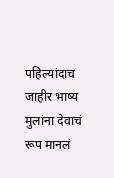पहिल्यांदाच जाहीर भाष्य
मुलांना देवाचं रूप मानलं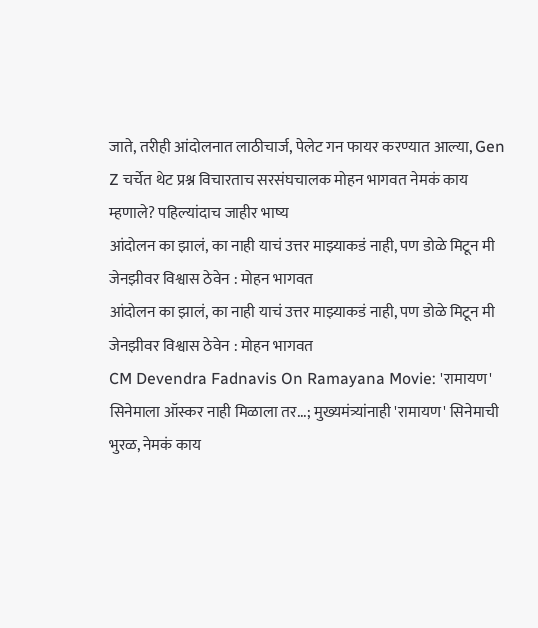जाते, तरीही आंदोलनात लाठीचार्ज, पेलेट गन फायर करण्यात आल्या, Gen Z चर्चेत थेट प्रश्न विचारताच सरसंघचालक मोहन भागवत नेमकं काय म्हणाले? पहिल्यांदाच जाहीर भाष्य
आंदोलन का झालं, का नाही याचं उत्तर माझ्याकडं नाही, पण डोळे मिटून मी जेनझीवर विश्वास ठेवेन : मोहन भागवत
आंदोलन का झालं, का नाही याचं उत्तर माझ्याकडं नाही, पण डोळे मिटून मी जेनझीवर विश्वास ठेवेन : मोहन भागवत
CM Devendra Fadnavis On Ramayana Movie: 'रामायण' सिनेमाला ऑस्कर नाही मिळाला तर...; मुख्यमंत्र्यांनाही 'रामायण' सिनेमाची भुरळ, नेमकं काय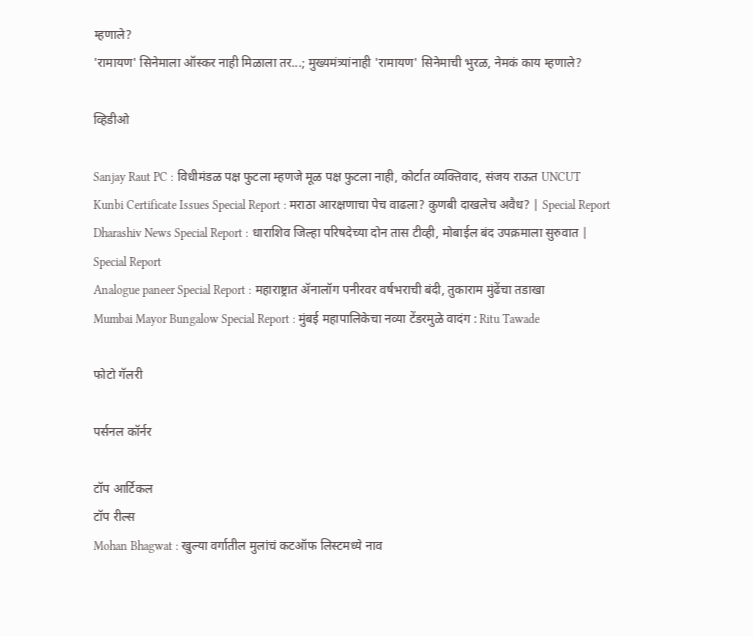म्हणाले?
'रामायण' सिनेमाला ऑस्कर नाही मिळाला तर...; मुख्यमंत्र्यांनाही 'रामायण' सिनेमाची भुरळ, नेमकं काय म्हणाले?

व्हिडीओ

Sanjay Raut PC : विधीमंडळ पक्ष फुटला म्हणजे मूळ पक्ष फुटला नाही, कोर्टात व्यक्तिवाद, संजय राऊत UNCUT
Kunbi Certificate Issues Special Report : मराठा आरक्षणाचा पेच वाढला? कुणबी दाखलेच अवैध? | Special Report
Dharashiv News Special Report : धाराशिव जिल्हा परिषदेच्या दोन तास टीव्ही, मोबाईल बंद उपक्रमाला सुरुवात | Special Report
Analogue paneer Special Report : महाराष्ट्रात ॲनालॉग पनीरवर वर्षभराची बंदी, तुकाराम मुंढेंचा तडाखा
Mumbai Mayor Bungalow Special Report : मुंबई महापालिकेचा नव्या टेंडरमुळे वादंग : Ritu Tawade

फोटो गॅलरी

पर्सनल कॉर्नर

टॉप आर्टिकल
टॉप रील्स
Mohan Bhagwat : खुल्या वर्गातील मुलांचं कटऑफ लिस्टमध्ये नाव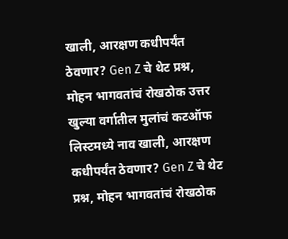खाली, आरक्षण कधीपर्यंत ठेवणार? Gen Z चे थेट प्रश्न, मोहन भागवतांचं रोखठोक उत्तर
खुल्या वर्गातील मुलांचं कटऑफ लिस्टमध्ये नाव खाली, आरक्षण कधीपर्यंत ठेवणार? Gen Z चे थेट प्रश्न, मोहन भागवतांचं रोखठोक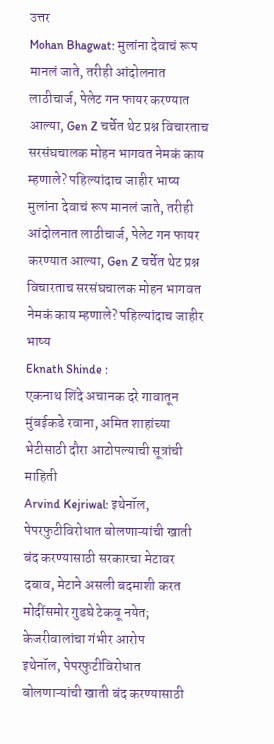उत्तर
Mohan Bhagwat: मुलांना देवाचं रूप मानलं जाते, तरीही आंदोलनात लाठीचार्ज, पेलेट गन फायर करण्यात आल्या, Gen Z चर्चेत थेट प्रश्न विचारताच सरसंघचालक मोहन भागवत नेमकं काय म्हणाले? पहिल्यांदाच जाहीर भाष्य
मुलांना देवाचं रूप मानलं जाते, तरीही आंदोलनात लाठीचार्ज, पेलेट गन फायर करण्यात आल्या, Gen Z चर्चेत थेट प्रश्न विचारताच सरसंघचालक मोहन भागवत नेमकं काय म्हणाले? पहिल्यांदाच जाहीर भाष्य
Eknath Shinde :
एकनाथ शिंदे अचानक दरे गावातून मुंबईकडे रवाना, अमित शाहांच्या भेटीसाठी दौरा आटोपल्याची सूत्रांची माहिती
Arvind Kejriwal: इथेनॉल, पेपरफुटीविरोधात बोलणाऱ्यांची खाती बंद करण्यासाठी सरकारचा मेटावर दबाव, मेटाने असली बदमाशी करत मोदींसमोर गुडघे टेकवू नयेत; केजरीवालांचा गंभीर आरोप
इथेनॉल, पेपरफुटीविरोधात बोलणाऱ्यांची खाती बंद करण्यासाठी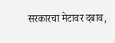सरकारचा मेटावर दबाव,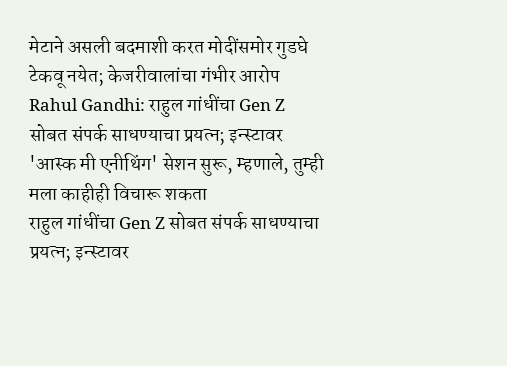मेटाने असली बदमाशी करत मोदींसमोर गुडघे टेकवू नयेत; केजरीवालांचा गंभीर आरोप
Rahul Gandhi: राहुल गांधींचा Gen Z सोबत संपर्क साधण्याचा प्रयत्न; इन्स्टावर 'आस्क मी एनीथिंग' सेशन सुरू, म्हणाले, तुम्ही मला काहीही विचारू शकता
राहुल गांधींचा Gen Z सोबत संपर्क साधण्याचा प्रयत्न; इन्स्टावर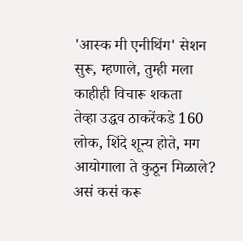'आस्क मी एनीथिंग' सेशन सुरू, म्हणाले, तुम्ही मला काहीही विचारू शकता
तेव्हा उद्धव ठाकरेंकडे 160 लोक, शिंदे शून्य होते, मग आयोगाला ते कुठून मिळाले? असं कसं करू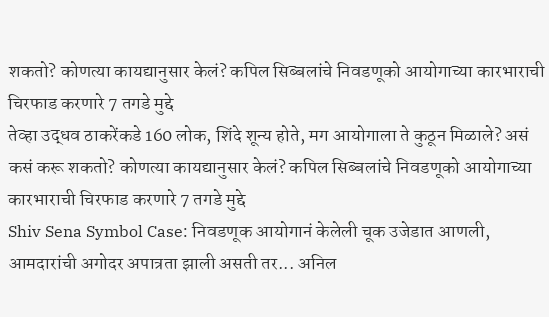शकतो? कोणत्या कायद्यानुसार केलं? कपिल सिब्बलांचे निवडणूको आयोगाच्या कारभाराची चिरफाड करणारे 7 तगडे मुद्दे
तेव्हा उद्धव ठाकरेंकडे 160 लोक, शिंदे शून्य होते, मग आयोगाला ते कुठून मिळाले? असं कसं करू शकतो? कोणत्या कायद्यानुसार केलं? कपिल सिब्बलांचे निवडणूको आयोगाच्या कारभाराची चिरफाड करणारे 7 तगडे मुद्दे
Shiv Sena Symbol Case: निवडणूक आयोगानं केलेली चूक उजेडात आणली, आमदारांची अगोदर अपात्रता झाली असती तर... अनिल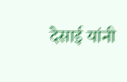देसाई यांनी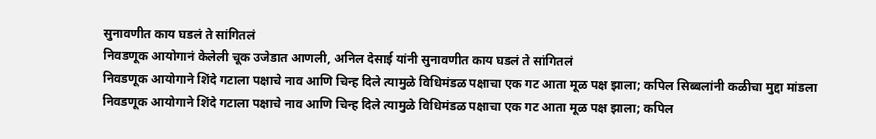सुनावणीत काय घडलं ते सांगितलं
निवडणूक आयोगानं केलेली चूक उजेडात आणली, अनिल देसाई यांनी सुनावणीत काय घडलं ते सांगितलं
निवडणूक आयोगाने शिंदे गटाला पक्षाचे नाव आणि चिन्ह दिले त्यामुळे विधिमंडळ पक्षाचा एक गट आता मूळ पक्ष झाला; कपिल सिब्बलांनी कळीचा मुद्दा मांडला
निवडणूक आयोगाने शिंदे गटाला पक्षाचे नाव आणि चिन्ह दिले त्यामुळे विधिमंडळ पक्षाचा एक गट आता मूळ पक्ष झाला; कपिल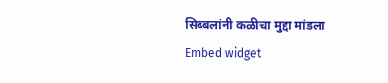सिब्बलांनी कळीचा मुद्दा मांडला
Embed widget